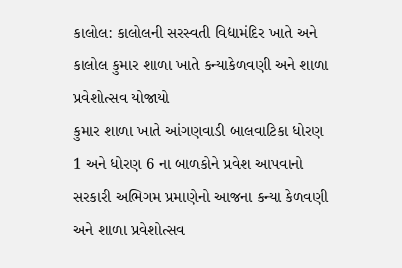કાલોલ: કાલોલની સરસ્વતી વિદ્યામંદિર ખાતે અને કાલોલ કુમાર શાળા ખાતે કન્યાકેળવણી અને શાળા પ્રવેશોત્સવ યોજાયો
કુમાર શાળા ખાતે આંગણવાડી બાલવાટિકા ધોરણ 1 અને ધોરણ 6 ના બાળકોને પ્રવેશ આપવાનો સરકારી અભિગમ પ્રમાણેનો આજના કન્યા કેળવણી અને શાળા પ્રવેશોત્સવ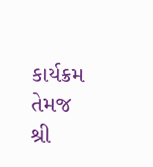કાર્યક્રમ તેમજ શ્રી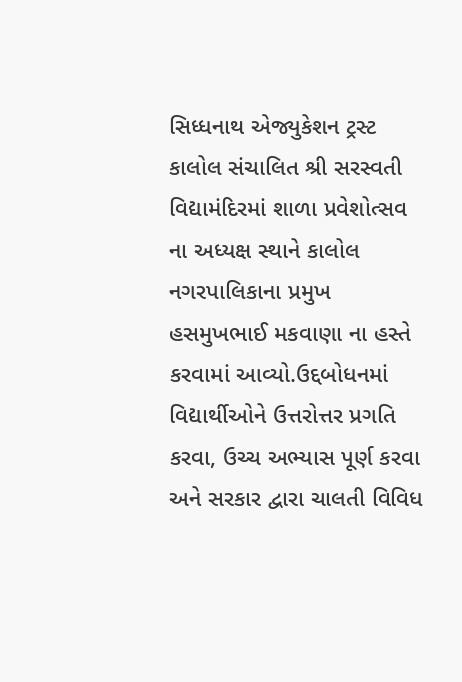સિધ્ધનાથ એજ્યુકેશન ટ્રસ્ટ કાલોલ સંચાલિત શ્રી સરસ્વતી વિદ્યામંદિરમાં શાળા પ્રવેશોત્સવ ના અધ્યક્ષ સ્થાને કાલોલ નગરપાલિકાના પ્રમુખ હસમુખભાઈ મકવાણા ના હસ્તે કરવામાં આવ્યો.ઉદ્દબોધનમાં વિદ્યાર્થીઓને ઉત્તરોત્તર પ્રગતિ કરવા, ઉચ્ચ અભ્યાસ પૂર્ણ કરવા અને સરકાર દ્વારા ચાલતી વિવિધ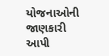યોજનાઓની જાણકારી આપી